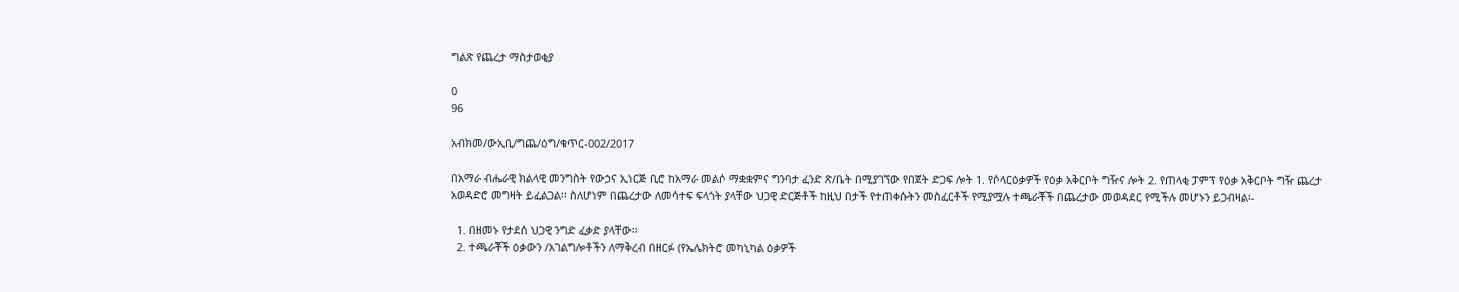ግልጽ የጨረታ ማስታወቂያ

0
96

አብክመ/ውኢቢ/ግጨ/ዕግ/ቁጥር-002/2017

በአማራ ብሔራዊ ክልላዊ መንግስት የውኃና ኢነርጅ ቢሮ ከአማራ መልሶ ማቋቋምና ግንባታ ፈንድ ጽ/ቤት በሚያገኘው የበጀት ድጋፍ ሎት 1. የሶላርዕቃዎች የዕቃ አቅርቦት ግዥና ሎት 2. የጠላቂ ፓምፕ የዕቃ አቅርቦት ግዥ ጨረታ አወዳድሮ መግዛት ይፈልጋል፡፡ ስለሆነም በጨረታው ለመሳተፍ ፍላጎት ያላቸው ህጋዊ ድርጅቶች ከዚህ በታች የተጠቀሱትን መስፈርቶች የሚያሟሉ ተጫራቾች በጨረታው መወዳደር የሚችሉ መሆኑን ይጋብዛል፡-

  1. በዘመኑ የታደሰ ህጋዊ ንግድ ፈቃድ ያላቸው፡፡
  2. ተጫራቾች ዕቃውን /አገልግሎቶችን ለማቅረብ በዘርፉ (የኤሌክትሮ መካኒካል ዕቃዎች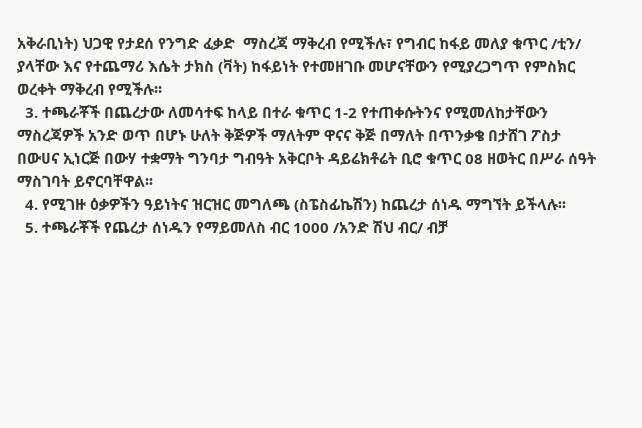አቅራቢነት) ህጋዊ የታደሰ የንግድ ፈቃድ  ማስረጃ ማቅረብ የሚችሉ፣ የግብር ከፋይ መለያ ቁጥር /ቲን/ ያላቸው እና የተጨማሪ እሴት ታክስ (ቫት) ከፋይነት የተመዘገቡ መሆናቸውን የሚያረጋግጥ የምስክር ወረቀት ማቅረብ የሚችሉ፡፡
  3. ተጫራቾች በጨረታው ለመሳተፍ ከላይ በተራ ቁጥር 1-2 የተጠቀሱትንና የሚመለከታቸውን ማስረጃዎች አንድ ወጥ በሆኑ ሁለት ቅጅዎች ማለትም ዋናና ቅጅ በማለት በጥንቃቄ በታሸገ ፖስታ በውሀና ኢነርጅ በውሃ ተቋማት ግንባታ ግብዓት አቅርቦት ዳይሬክቶሬት ቢሮ ቁጥር 08 ዘወትር በሥራ ሰዓት ማስገባት ይኖርባቸዋል፡፡
  4. የሚገዙ ዕቃዎችን ዓይነትና ዝርዝር መግለጫ (ስፔስፊኬሽን) ከጨረታ ሰነዱ ማግኘት ይችላሉ፡፡
  5. ተጫራቾች የጨረታ ሰነዱን የማይመለስ ብር 1000 /አንድ ሽህ ብር/ ብቻ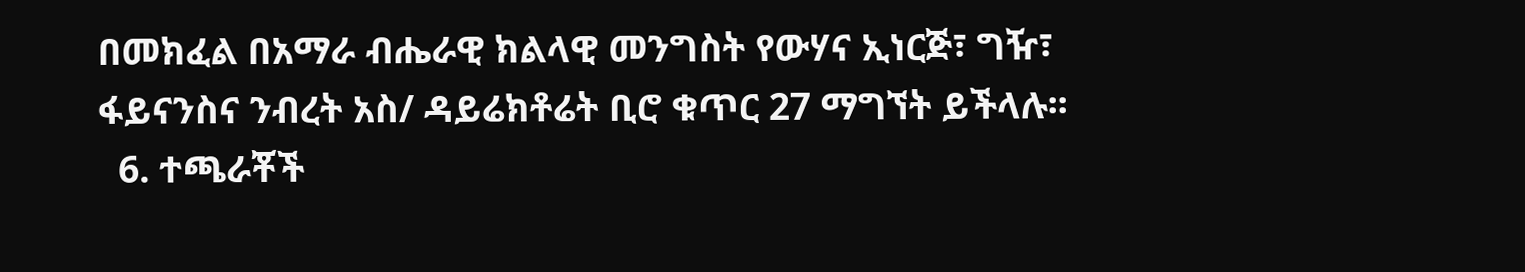በመክፈል በአማራ ብሔራዊ ክልላዊ መንግስት የውሃና ኢነርጅ፣ ግዥ፣ ፋይናንስና ንብረት አስ/ ዳይሬክቶሬት ቢሮ ቁጥር 27 ማግኘት ይችላሉ፡፡
  6. ተጫራቾች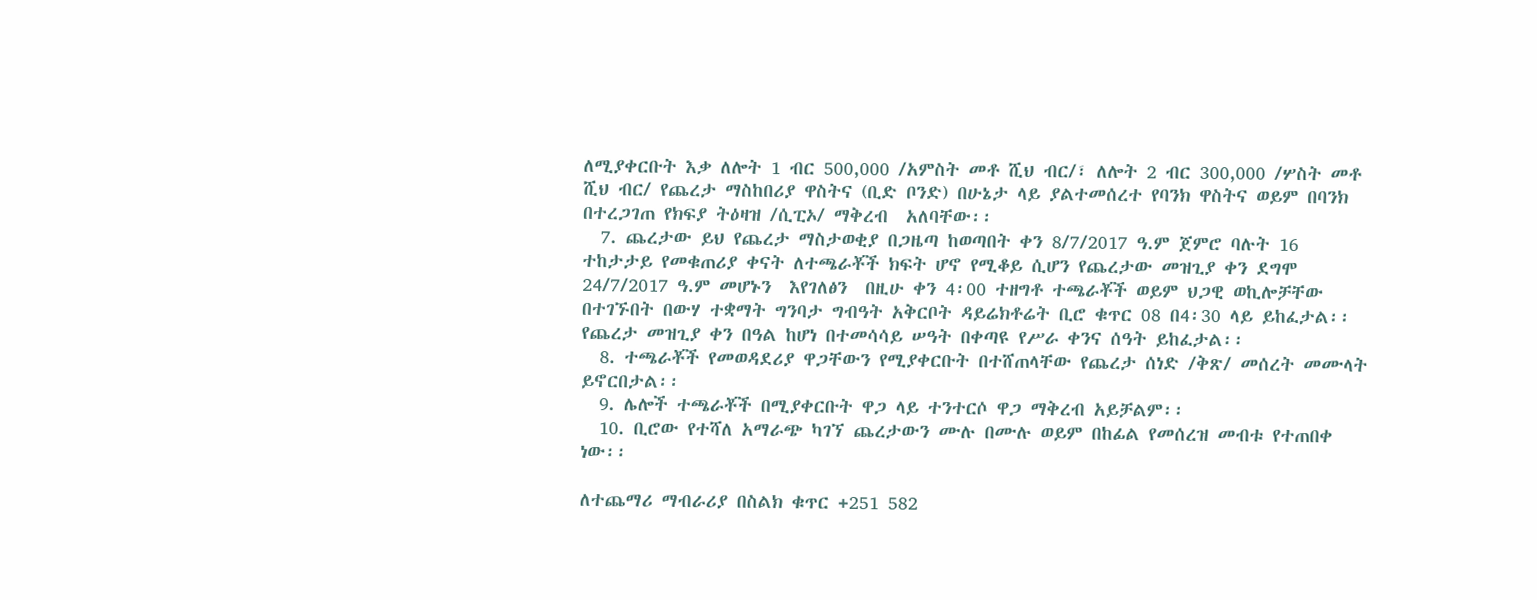ለሚያቀርቡት እቃ ለሎት 1 ብር 500,000 /አምስት መቶ ሺህ ብር/፣ ለሎት 2 ብር 300,000 /ሦስት መቶ ሺህ ብር/ የጨረታ ማስከበሪያ ዋስትና (ቢድ ቦንድ) በሁኔታ ላይ ያልተመሰረተ የባንክ ዋስትና ወይም በባንክ በተረጋገጠ የክፍያ ትዕዛዝ /ሲፒኦ/ ማቅረብ  አለባቸው፡፡
  7. ጨረታው ይህ የጨረታ ማስታወቂያ በጋዜጣ ከወጣበት ቀን 8/7/2017 ዓ.ም ጀምሮ ባሉት 16 ተከታታይ የመቁጠሪያ ቀናት ለተጫራቾች ክፍት ሆኖ የሚቆይ ሲሆን የጨረታው መዝጊያ ቀን ደግሞ 24/7/2017 ዓ.ም መሆኑን  እየገለፅን  በዚሁ ቀን 4፡00 ተዘግቶ ተጫራቾች ወይም ህጋዊ ወኪሎቻቸው በተገኙበት በውሃ ተቋማት ግንባታ ግብዓት አቅርቦት ዳይሬክቶሬት ቢሮ ቁጥር 08 በ4፡30 ላይ ይከፈታል፡፡ የጨረታ መዝጊያ ቀን በዓል ከሆነ በተመሳሳይ ሠዓት በቀጣዩ የሥራ ቀንና ሰዓት ይከፈታል፡፡
  8. ተጫራቾች የመወዳደሪያ ዋጋቸውን የሚያቀርቡት በተሸጠላቸው የጨረታ ሰነድ /ቅጽ/ መሰረት መሙላት ይኖርበታል፡፡
  9. ሌሎች ተጫራቾች በሚያቀርቡት ዋጋ ላይ ተንተርሶ ዋጋ ማቅረብ አይቻልም፡፡
  10. ቢሮው የተሻለ አማራጭ ካገኘ ጨረታውን ሙሉ በሙሉ ወይም በከፊል የመሰረዝ መብቱ የተጠበቀ ነው፡፡

ለተጨማሪ ማብራሪያ በስልክ ቁጥር +251 582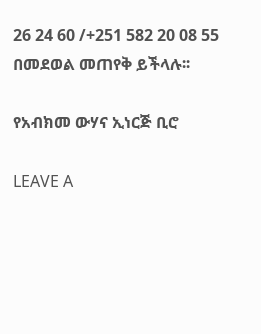26 24 60 /+251 582 20 08 55 በመደወል መጠየቅ ይችላሉ፡፡

የአብክመ ውሃና ኢነርጅ ቢሮ

LEAVE A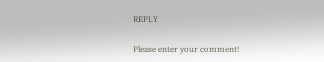REPLY

Please enter your comment!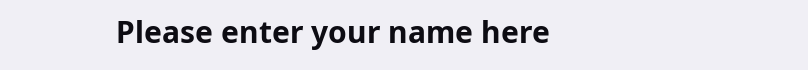Please enter your name here